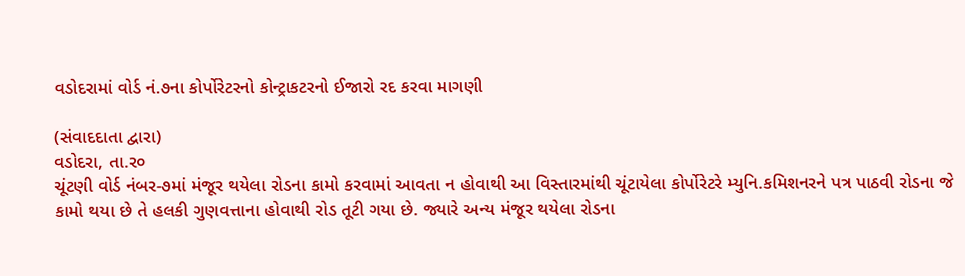વડોદરામાં વોર્ડ નં.૭ના કોર્પોરેટરનો કોન્ટ્રાકટરનો ઈજારો રદ કરવા માગણી

(સંવાદદાતા દ્વારા)
વડોદરા, તા.ર૦
ચૂંટણી વોર્ડ નંબર-૭માં મંજૂર થયેલા રોડના કામો કરવામાં આવતા ન હોવાથી આ વિસ્તારમાંથી ચૂંટાયેલા કોર્પોરેટરે મ્યુનિ.કમિશનરને પત્ર પાઠવી રોડના જે કામો થયા છે તે હલકી ગુણવત્તાના હોવાથી રોડ તૂટી ગયા છે. જ્યારે અન્ય મંજૂર થયેલા રોડના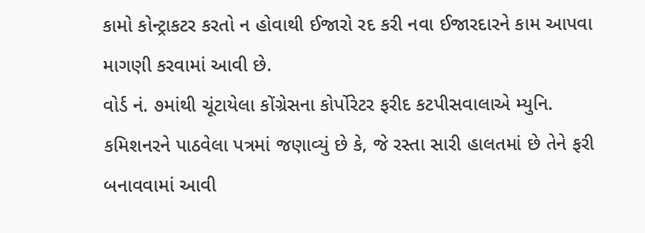કામો કોન્ટ્રાકટર કરતો ન હોવાથી ઈજારો રદ કરી નવા ઈજારદારને કામ આપવા માગણી કરવામાં આવી છે.
વોર્ડ નં. ૭માંથી ચૂંટાયેલા કોંગ્રેસના કોર્પોરેટર ફરીદ કટપીસવાલાએ મ્યુનિ. કમિશનરને પાઠવેલા પત્રમાં જણાવ્યું છે કે, જે રસ્તા સારી હાલતમાં છે તેને ફરી બનાવવામાં આવી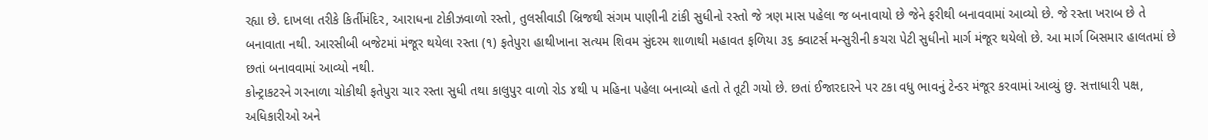રહ્યા છે. દાખલા તરીકે કિર્તીમંદિર, આરાધના ટોકીઝવાળો રસ્તો, તુલસીવાડી બ્રિજથી સંગમ પાણીની ટાંકી સુધીનો રસ્તો જે ત્રણ માસ પહેલા જ બનાવાયો છે જેને ફરીથી બનાવવામાં આવ્યો છે. જે રસ્તા ખરાબ છે તે બનાવાતા નથી. આરસીબી બજેટમાં મંજૂર થયેલા રસ્તા (૧) ફતેપુરા હાથીખાના સત્યમ શિવમ સુંદરમ શાળાથી મહાવત ફળિયા ૩૬ ક્વાટર્સ મન્સુરીની કચરા પેટી સુધીનો માર્ગ મંજૂર થયેલો છે. આ માર્ગ બિસમાર હાલતમાં છે છતાં બનાવવામાં આવ્યો નથી.
કોન્ટ્રાકટરને ગરનાળા ચોકીથી ફતેપુરા ચાર રસ્તા સુધી તથા કાલુપુર વાળો રોડ ૪થી પ મહિના પહેલા બનાવ્યો હતો તે તૂટી ગયો છે. છતાં ઈજારદારને પર ટકા વધુ ભાવનું ટેન્ડર મંજૂર કરવામાં આવ્યું છુ. સત્તાધારી પક્ષ, અધિકારીઓ અને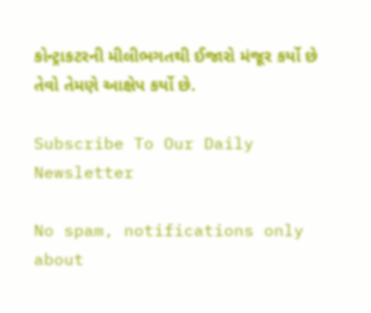કોન્ટ્રાકટરની મીલીભગતથી ઈજારો મંજૂર કર્યો છે તેવો તેમણે આક્ષેપ કર્યો છે.

Subscribe To Our Daily Newsletter

No spam, notifications only about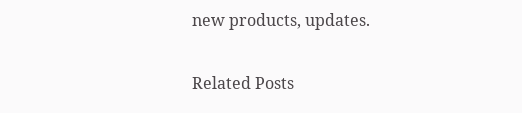new products, updates.

Related Posts